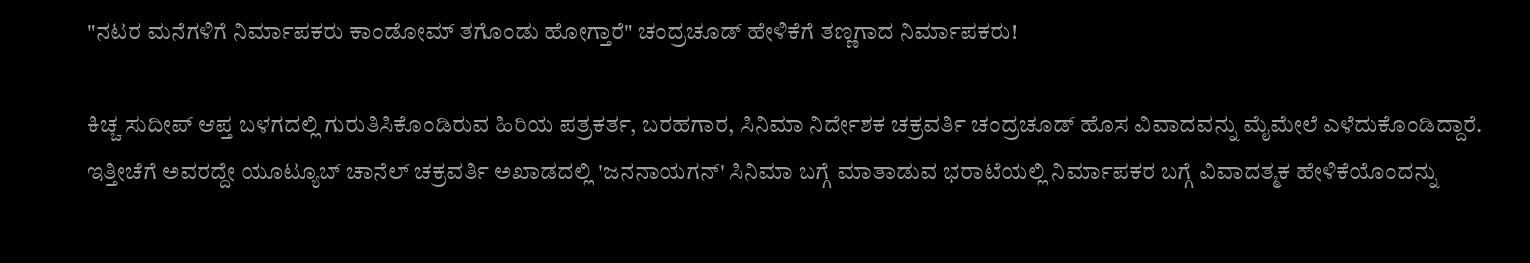"ನಟರ ಮನೆಗಳಿಗೆ ನಿರ್ಮಾಪಕರು ಕಾಂಡೋಮ್ ತಗೊಂಡು ಹೋಗ್ತಾರೆ" ಚಂದ್ರಚೂಡ್ ಹೇಳಿಕೆಗೆ ತಣ್ಣಗಾದ ನಿರ್ಮಾಪಕರು!

ಕಿಚ್ಚ ಸುದೀಪ್ ಆಪ್ತ ಬಳಗದಲ್ಲಿ ಗುರುತಿಸಿಕೊಂಡಿರುವ ಹಿರಿಯ ಪತ್ರಕರ್ತ, ಬರಹಗಾರ, ಸಿನಿಮಾ ನಿರ್ದೇಶಕ ಚಕ್ರವರ್ತಿ ಚಂದ್ರಚೂಡ್ ಹೊಸ ವಿವಾದವನ್ನು ಮೈಮೇಲೆ ಎಳೆದುಕೊಂಡಿದ್ದಾರೆ. ಇತ್ತೀಚೆಗೆ ಅವರದ್ದೇ ಯೂಟ್ಯೂಬ್‌ ಚಾನೆಲ್ ಚಕ್ರವರ್ತಿ ಅಖಾಡದಲ್ಲಿ 'ಜನನಾಯಗನ್' ಸಿನಿಮಾ ಬಗ್ಗೆ ಮಾತಾಡುವ ಭರಾಟೆಯಲ್ಲಿ ನಿರ್ಮಾಪಕರ ಬಗ್ಗೆ ವಿವಾದತ್ಮಕ ಹೇಳಿಕೆಯೊಂದನ್ನು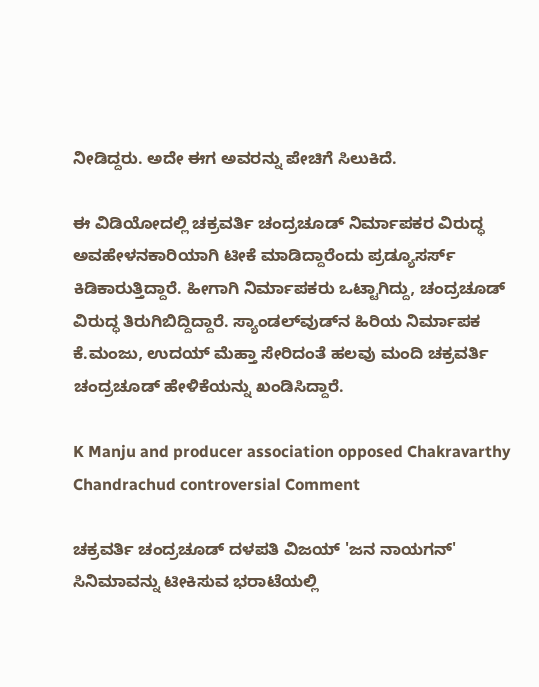ನೀಡಿದ್ದರು. ಅದೇ ಈಗ ಅವರನ್ನು ಪೇಚಿಗೆ ಸಿಲುಕಿದೆ.

ಈ ವಿಡಿಯೋದಲ್ಲಿ ಚಕ್ರವರ್ತಿ ಚಂದ್ರಚೂಡ್ ನಿರ್ಮಾಪಕರ ವಿರುದ್ಧ ಅವಹೇಳನಕಾರಿಯಾಗಿ ಟೀಕೆ ಮಾಡಿದ್ದಾರೆಂದು ಪ್ರಡ್ಯೂಸರ್ಸ್ ಕಿಡಿಕಾರುತ್ತಿದ್ದಾರೆ. ಹೀಗಾಗಿ ನಿರ್ಮಾಪಕರು ಒಟ್ಟಾಗಿದ್ದು, ಚಂದ್ರಚೂಡ್ ವಿರುದ್ಧ ತಿರುಗಿಬಿದ್ದಿದ್ದಾರೆ. ಸ್ಯಾಂಡಲ್‌ವುಡ್‌ನ ಹಿರಿಯ ನಿರ್ಮಾಪಕ ಕೆ.ಮಂಜು, ಉದಯ್ ಮೆಹ್ತಾ ಸೇರಿದಂತೆ ಹಲವು ಮಂದಿ ಚಕ್ರವರ್ತಿ ಚಂದ್ರಚೂಡ್ ಹೇಳಿಕೆಯನ್ನು ಖಂಡಿಸಿದ್ದಾರೆ.

K Manju and producer association opposed Chakravarthy Chandrachud controversial Comment

ಚಕ್ರವರ್ತಿ ಚಂದ್ರಚೂಡ್ ದಳಪತಿ ವಿಜಯ್ 'ಜನ ನಾಯಗನ್' ಸಿನಿಮಾವನ್ನು ಟೀಕಿಸುವ ಭರಾಟೆಯಲ್ಲಿ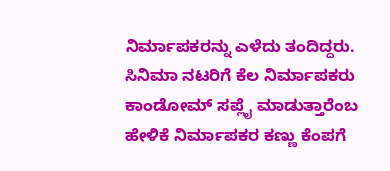ನಿರ್ಮಾಪಕರನ್ನು ಎಳೆದು ತಂದಿದ್ದರು. ಸಿನಿಮಾ ನಟರಿಗೆ ಕೆಲ ನಿರ್ಮಾಪಕರು ಕಾಂಡೋಮ್ ಸಪ್ಲೈ ಮಾಡುತ್ತಾರೆಂಬ ಹೇಳಿಕೆ ನಿರ್ಮಾಪಕರ ಕಣ್ಣು ಕೆಂಪಗೆ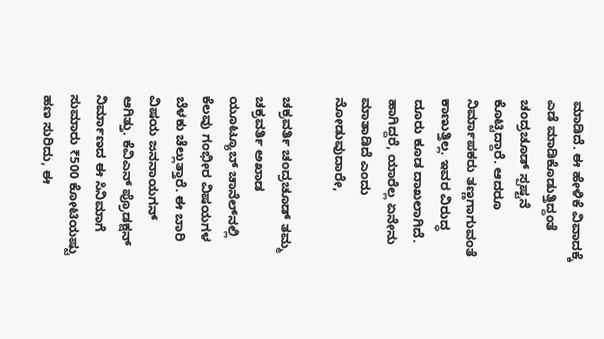ಮಾಡಿದೆ. ಈ ಹೇಳಿಕೆ ವಿವಾದಕ್ಕೆ ಎಡೆ ಮಾಡಿಕೊಡುತ್ತಿದ್ದಂತೆ ಚಂದ್ರಚೂಡ್ ಸ್ಪಷ್ಟನೆ ಕೊಟ್ಟಿದ್ದಾರೆ. ಆದರೂ ನಿರ್ಮಾಪಕರು ತಣ್ಣಗಾಗುವಂತೆ ಕಾಣುತ್ತಿಲ್ಲ. ಇವರ ವಿರುದ್ಧ ದೂರು ಕೂಡ ದಾಖಲಾಗಿದೆ. ಹಾಗಿದ್ದರೆ, ಯಾರೆಲ್ಲ ಏನೇನು ಮಾತಾಡಿದೆ ಎಂದು ನೋಡುವುದಾರೇ,

ಚಕ್ರವರ್ತಿ ಚಂದ್ರಚೂಡ್ ತಮ್ಮ ಚಕ್ರವರ್ತಿ ಅಖಾಡ ಯೂಟ್ಯೂಬ್ ಚಾನೆಲ್‌ನಲ್ಲಿ ಕೆಲವು ಗಂಭೀರ ವಿಷಯಗಳ ಬೆಳಕು ಚೆಲ್ಲುತ್ತಾರೆ. ಈ ಬಾರಿ ವಿಷಯ ಜನನಾಯಗನ್ ಆಗಿತ್ತು. ಕೆವಿಎನ್‌ ಪ್ರೊಡಕ್ಷನ್ ನಿರ್ಮಾಣದ ಈ ಸಿನಿಮಾಗೆ ಸುಮಾರು ₹500 ಕೋಟಿಯಷ್ಟು ಹಣ ಸುರಿದು, ಈ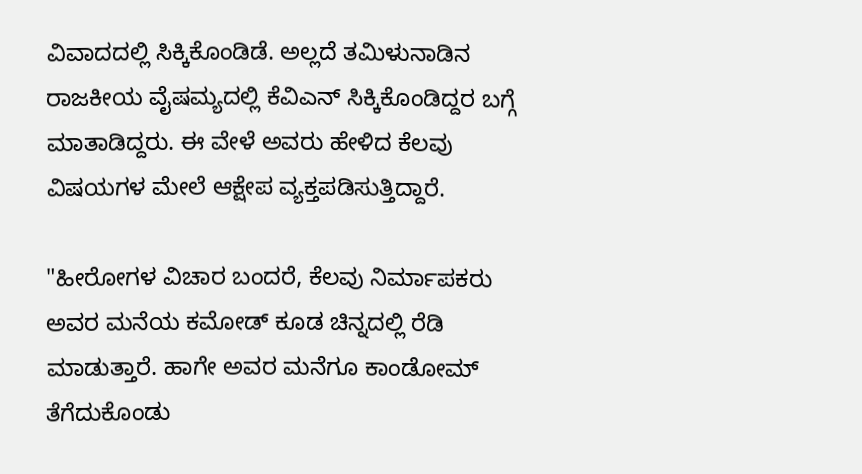ವಿವಾದದಲ್ಲಿ ಸಿಕ್ಕಿಕೊಂಡಿಡೆ. ಅಲ್ಲದೆ ತಮಿಳುನಾಡಿನ ರಾಜಕೀಯ ವೈಷಮ್ಯದಲ್ಲಿ ಕೆವಿಎನ್ ಸಿಕ್ಕಿಕೊಂಡಿದ್ದರ ಬಗ್ಗೆ ಮಾತಾಡಿದ್ದರು. ಈ ವೇಳೆ ಅವರು ಹೇಳಿದ ಕೆಲವು ವಿಷಯಗಳ ಮೇಲೆ ಆಕ್ಷೇಪ ವ್ಯಕ್ತಪಡಿಸುತ್ತಿದ್ದಾರೆ.

"ಹೀರೋಗಳ ವಿಚಾರ ಬಂದರೆ, ಕೆಲವು ನಿರ್ಮಾಪಕರು ಅವರ ಮನೆಯ ಕಮೋಡ್ ಕೂಡ ಚಿನ್ನದಲ್ಲಿ ರೆಡಿ ಮಾಡುತ್ತಾರೆ. ಹಾಗೇ ಅವರ ಮನೆಗೂ ಕಾಂಡೋಮ್ ತೆಗೆದುಕೊಂಡು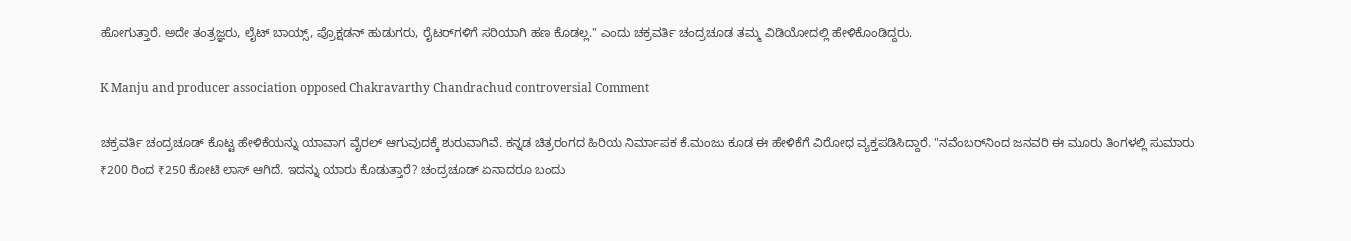ಹೋಗುತ್ತಾರೆ. ಅದೇ ತಂತ್ರಜ್ಞರು, ಲೈಟ್ ಬಾಯ್ಸ್, ಪ್ರೊಕ್ಷಡನ್ ಹುಡುಗರು, ರೈಟರ್‌ಗಳಿಗೆ ಸರಿಯಾಗಿ ಹಣ ಕೊಡಲ್ಲ." ಎಂದು ಚಕ್ರವರ್ತಿ ಚಂದ್ರಚೂಡ ತಮ್ಮ ವಿಡಿಯೋದಲ್ಲಿ ಹೇಳಿಕೊಂಡಿದ್ದರು.

K Manju and producer association opposed Chakravarthy Chandrachud controversial Comment

ಚಕ್ರವರ್ತಿ ಚಂದ್ರಚೂಡ್ ಕೊಟ್ಟ ಹೇಳಿಕೆಯನ್ನು ಯಾವಾಗ ವೈರಲ್ ಆಗುವುದಕ್ಕೆ ಶುರುವಾಗಿವೆ. ಕನ್ನಡ ಚಿತ್ರರಂಗದ ಹಿರಿಯ ನಿರ್ಮಾಪಕ ಕೆ.ಮಂಜು ಕೂಡ ಈ ಹೇಳಿಕೆಗೆ ವಿರೋಧ ವ್ಯಕ್ತಪಡಿಸಿದ್ದಾರೆ. "ನವೆಂಬರ್‌ನಿಂದ ಜನವರಿ ಈ ಮೂರು ತಿಂಗಳಲ್ಲಿ ಸುಮಾರು ₹200 ರಿಂದ ₹250 ಕೋಟಿ ಲಾಸ್ ಆಗಿದೆ. ಇದನ್ನು ಯಾರು ಕೊಡುತ್ತಾರೆ? ಚಂದ್ರಚೂಡ್ ಏನಾದರೂ ಬಂದು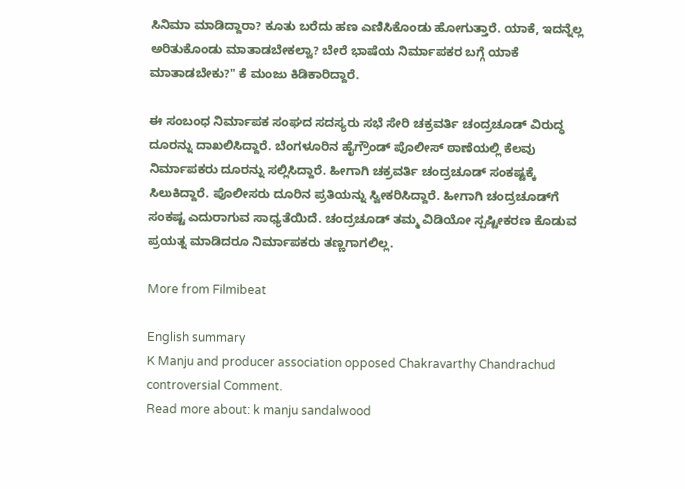ಸಿನಿಮಾ ಮಾಡಿದ್ದಾರಾ? ಕೂತು ಬರೆದು ಹಣ ಎಣಿಸಿಕೊಂಡು ಹೋಗುತ್ತಾರೆ. ಯಾಕೆ, ಇದನ್ನೆಲ್ಲ ಅರಿತುಕೊಂಡು ಮಾತಾಡಬೇಕಲ್ವಾ? ಬೇರೆ ಭಾಷೆಯ ನಿರ್ಮಾಪಕರ ಬಗ್ಗೆ ಯಾಕೆ ಮಾತಾಡಬೇಕು?" ಕೆ ಮಂಜು ಕಿಡಿಕಾರಿದ್ದಾರೆ.

ಈ ಸಂಬಂಧ ನಿರ್ಮಾಪಕ ಸಂಘದ ಸದಸ್ಯರು ಸಭೆ ಸೇರಿ ಚಕ್ರವರ್ತಿ ಚಂದ್ರಚೂಡ್ ವಿರುದ್ಧ ದೂರನ್ನು ದಾಖಲಿಸಿದ್ದಾರೆ. ಬೆಂಗಳೂರಿನ ಹೈಗ್ರೌಂಡ್ ಪೊಲೀಸ್ ಠಾಣೆಯಲ್ಲಿ ಕೆಲವು ನಿರ್ಮಾಪಕರು ದೂರನ್ನು ಸಲ್ಲಿಸಿದ್ದಾರೆ. ಹೀಗಾಗಿ ಚಕ್ರವರ್ತಿ ಚಂದ್ರಚೂಡ್ ಸಂಕಷ್ಟಕ್ಕೆ ಸಿಲುಕಿದ್ದಾರೆ. ಪೊಲೀಸರು ದೂರಿನ ಪ್ರತಿಯನ್ನು ಸ್ವೀಕರಿಸಿದ್ದಾರೆ. ಹೀಗಾಗಿ ಚಂದ್ರಚೂಡ್‌ಗೆ ಸಂಕಷ್ಟ ಎದುರಾಗುವ ಸಾಧ್ಯತೆಯಿದೆ. ಚಂದ್ರಚೂಡ್ ತಮ್ಮ ವಿಡಿಯೋ ಸ್ಪಷ್ಟೀಕರಣ ಕೊಡುವ ಪ್ರಯತ್ನ ಮಾಡಿದರೂ ನಿರ್ಮಾಪಕರು ತಣ್ಣಗಾಗಲಿಲ್ಲ.

More from Filmibeat

English summary
K Manju and producer association opposed Chakravarthy Chandrachud controversial Comment.
Read more about: k manju sandalwood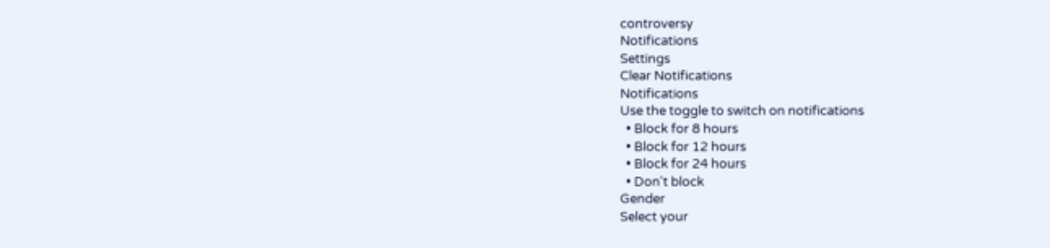controversy
Notifications
Settings
Clear Notifications
Notifications
Use the toggle to switch on notifications
  • Block for 8 hours
  • Block for 12 hours
  • Block for 24 hours
  • Don't block
Gender
Select your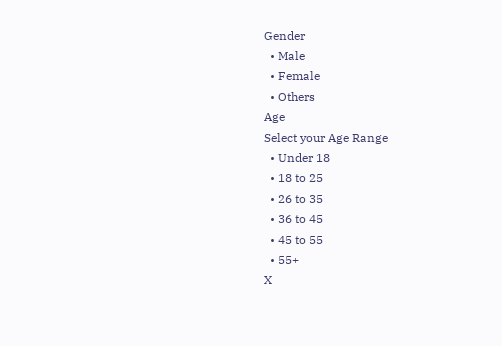Gender
  • Male
  • Female
  • Others
Age
Select your Age Range
  • Under 18
  • 18 to 25
  • 26 to 35
  • 36 to 45
  • 45 to 55
  • 55+
X